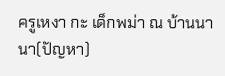ครูเหงา กะ เด็กพม่า ณ บ้านนานา(ปัญหา)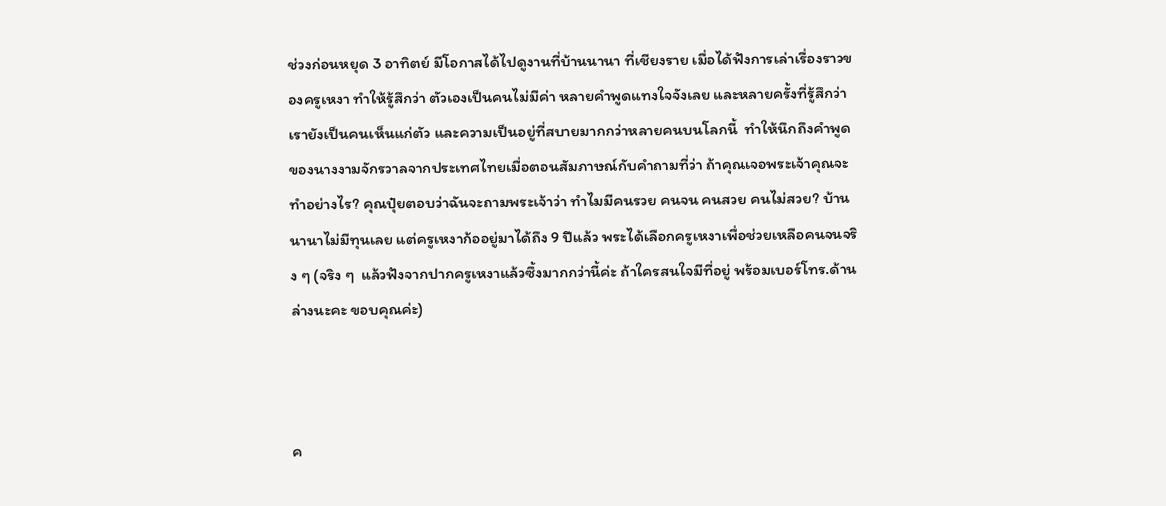ช่วงก่อนหยุด 3 อาทิตย์ มีโอกาสได้ไปดูงานที่บ้านนานา ที่เชียงราย เมื่อได้ฟังการเล่าเรื่องราวของครูเหงา ทำให้รู้สึกว่า ตัวเองเป็นคนไม่มีค่า หลายคำพูดแทงใจจังเลย และหลายครั้งที่รู้สึกว่าเรายังเป็นคนเห็นแก่ตัว และความเป็นอยู่ที่สบายมากกว่าหลายคนบนโลกนี้  ทำให้นึกถึงคำพูดของนางงามจักรวาลจากประเทศไทยเมื่อตอนสัมภาษณ์กับคำถามที่ว่า ถ้าคุณเจอพระเจ้าคุณจะทำอย่างไร? คุณปุ๋ยตอบว่าฉันจะถามพระเจ้าว่า ทำไมมีคนรวย คนจน คนสวย คนไม่สวย? บ้านนานาไม่มีทุนเลย แต่ครูเหงาก้ออยู่มาได้ถึง 9 ปีแล้ว พระได้เลือกครูเหงาเพื่อช่วยเหลือคนจนจริง ๆ (จริง ๆ  แล้วฟังจากปากครูเหงาแล้วซึ้งมากกว่านี้ค่ะ ถ้าใครสนใจมีที่อยู่ พร้อมเบอร์โทร.ด้านล่างนะคะ ขอบคุณค่ะ)



ค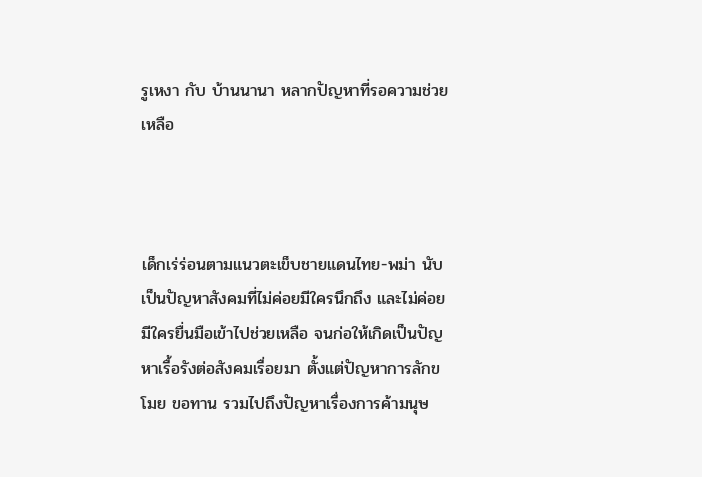รูเหงา กับ บ้านนานา หลากปัญหาที่รอความช่วยเหลือ



เด็กเร่ร่อนตามแนวตะเข็บชายแดนไทย-พม่า นับเป็นปัญหาสังคมที่ไม่ค่อยมีใครนึกถึง และไม่ค่อยมีใครยื่นมือเข้าไปช่วยเหลือ จนก่อให้เกิดเป็นปัญหาเรื้อรังต่อสังคมเรื่อยมา ตั้งแต่ปัญหาการลักขโมย ขอทาน รวมไปถึงปัญหาเรื่องการค้ามนุษ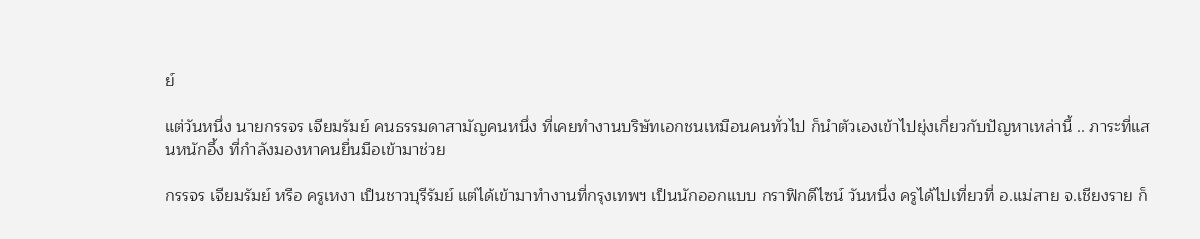ย์

แต่วันหนึ่ง นายกรรจร เจียมรัมย์ คนธรรมดาสามัญคนหนึ่ง ที่เคยทำงานบริษัทเอกชนเหมือนคนทั่วไป ก็นำตัวเองเข้าไปยุ่งเกี่ยวกับปัญหาเหล่านี้ .. ภาระที่แสนหนักอึ้ง ที่กำลังมองหาคนยื่นมือเข้ามาช่วย

กรรจร เจียมรัมย์ หรือ ครูเหงา เป็นชาวบุรีรัมย์ แต่ได้เข้ามาทำงานที่กรุงเทพฯ เป็นนักออกแบบ กราฟิกดีไซน์ วันหนึ่ง ครูได้ไปเที่ยวที่ อ.แม่สาย จ.เชียงราย ก็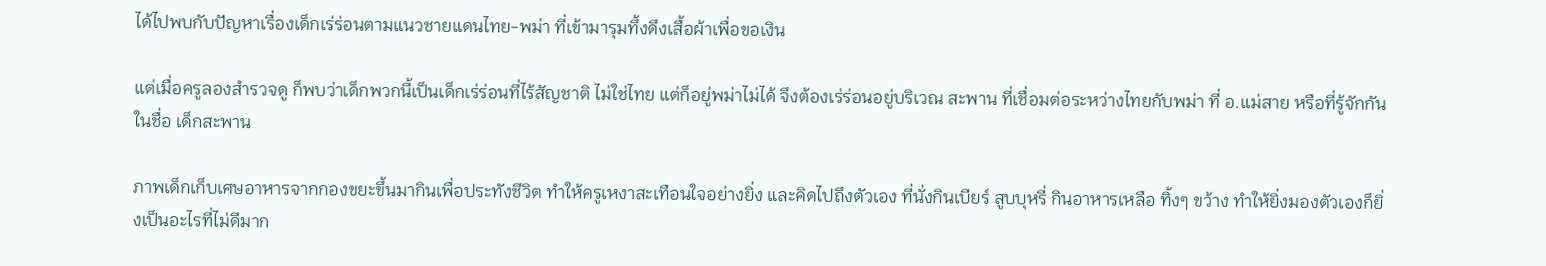ได้ไปพบกับปัญหาเรื่องเด็กเร่ร่อนตามแนวชายแดนไทย-พม่า ที่เข้ามารุมทึ้งดึงเสื้อผ้าเพื่อขอเงิน

แต่เมื่อครูลองสำรวจดู ก็พบว่าเด็กพวกนี้เป็นเด็กเร่ร่อนที่ไร้สัญชาติ ไม่ใช่ไทย แต่ก็อยู่พม่าไม่ได้ จึงต้องเร่ร่อนอยู่บริเวณ สะพาน ที่เชื่อมต่อระหว่างไทยกับพม่า ที่ อ.แม่สาย หรือที่รู้จักกันในชื่อ เด็กสะพาน

ภาพเด็กเก็บเศษอาหารจากกองขยะขึ้นมากินเพื่อประทังชีวิต ทำให้ครูเหงาสะเทือนใจอย่างยิ่ง และคิดไปถึงตัวเอง ที่นั่งกินเบียร์ สูบบุหรี่ กินอาหารเหลือ ทิ้งๆ ขว้าง ทำให้ยิ่งมองตัวเองก็ยิ่งเป็นอะไรที่ไม่ดีมาก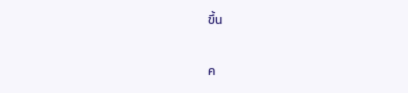ขึ้น

ค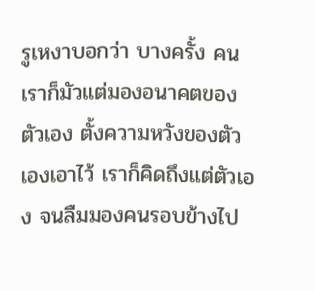รูเหงาบอกว่า บางครั้ง คนเราก็มัวแต่มองอนาคตของตัวเอง ตั้งความหวังของตัวเองเอาไว้ เราก็คิดถึงแต่ตัวเอง จนลืมมองคนรอบข้างไป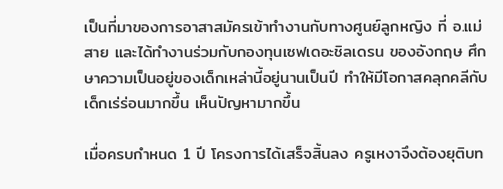เป็นที่มาของการอาสาสมัครเข้าทำงานกับทางศูนย์ลูกหญิง ที่ อ.แม่สาย และได้ทำงานร่วมกับกองทุนเซฟเดอะชิลเดรน ของอังกฤษ ศึกษาความเป็นอยู่ของเด็กเหล่านี้อยู่นานเป็นปี ทำให้มีโอกาสคลุกคลีกับเด็กเร่ร่อนมากขึ้น เห็นปัญหามากขึ้น

เมื่อครบกำหนด 1 ปี โครงการได้เสร็จสิ้นลง ครูเหงาจึงต้องยุติบท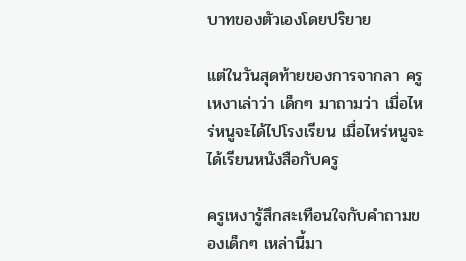บาทของตัวเองโดยปริยาย

แต่ในวันสุดท้ายของการจากลา ครูเหงาเล่าว่า เด็กๆ มาถามว่า เมื่อไหร่หนูจะได้ไปโรงเรียน เมื่อไหร่หนูจะได้เรียนหนังสือกับครู

ครูเหงารู้สึกสะเทือนใจกับคำถามของเด็กๆ เหล่านี้มา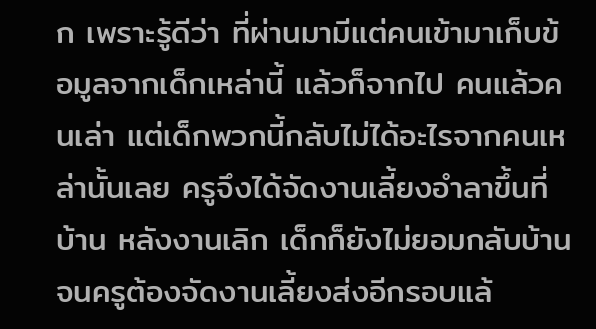ก เพราะรู้ดีว่า ที่ผ่านมามีแต่คนเข้ามาเก็บข้อมูลจากเด็กเหล่านี้ แล้วก็จากไป คนแล้วคนเล่า แต่เด็กพวกนี้กลับไม่ได้อะไรจากคนเหล่านั้นเลย ครูจึงได้จัดงานเลี้ยงอำลาขึ้นที่บ้าน หลังงานเลิก เด็กก็ยังไม่ยอมกลับบ้าน จนครูต้องจัดงานเลี้ยงส่งอีกรอบแล้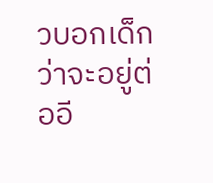วบอกเด็กว่าจะอยู่ต่ออี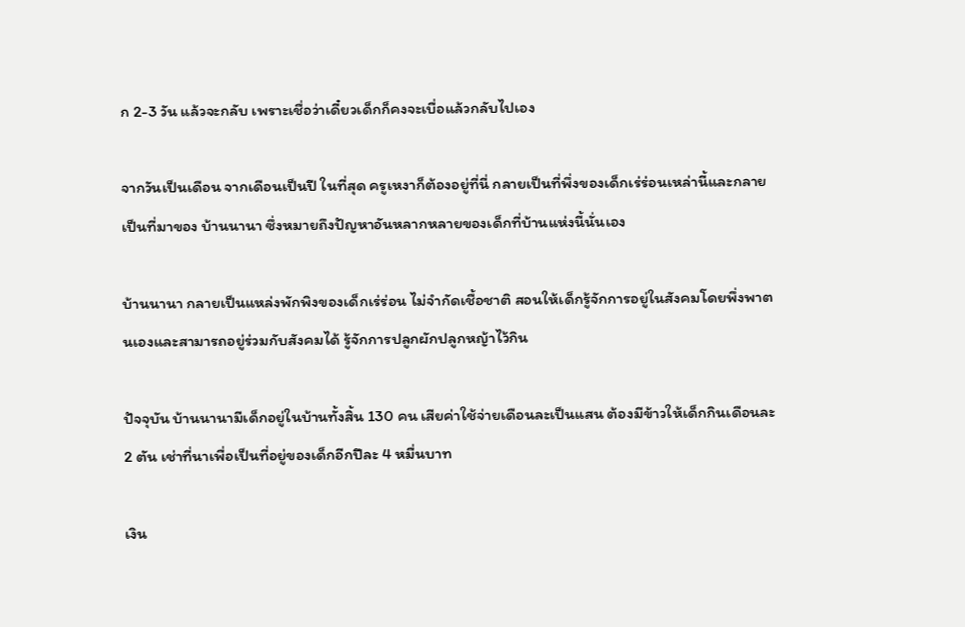ก 2-3 วัน แล้วจะกลับ เพราะเชื่อว่าเดี๋ยวเด็กก็คงจะเบื่อแล้วกลับไปเอง

จากวันเป็นเดือน จากเดือนเป็นปี ในที่สุด ครูเหงาก็ต้องอยู่ที่นี่ กลายเป็นที่พึ่งของเด็กเร่ร่อนเหล่านี้และกลายเป็นที่มาของ บ้านนานา ซึ่งหมายถึงปัญหาอันหลากหลายของเด็กที่บ้านแห่งนี้นั่นเอง

บ้านนานา กลายเป็นแหล่งพักพิงของเด็กเร่ร่อน ไม่จำกัดเชื้อชาติ สอนให้เด็กรู้จักการอยู่ในสังคมโดยพึ่งพาตนเองและสามารถอยู่ร่วมกับสังคมได้ รู้จักการปลูกผักปลูกหญ้าไว้กิน

ปัจจุบัน บ้านนานามีเด็กอยู่ในบ้านทั้งสิ้น 130 คน เสียค่าใช้จ่ายเดือนละเป็นแสน ต้องมีข้าวให้เด็กกินเดือนละ 2 ตัน เช่าที่นาเพื่อเป็นที่อยู่ของเด็กอีกปีละ 4 หมื่นบาท

เงิน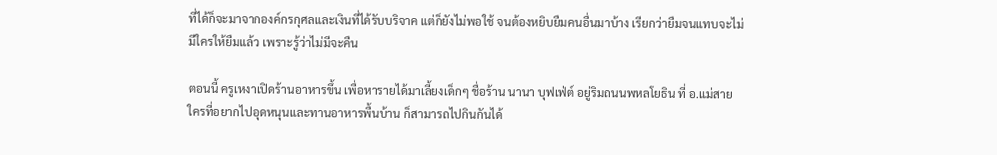ที่ได้ก็จะมาจากองค์กรกุศลและเงินที่ได้รับบริจาค แต่ก็ยังไม่พอใช้ จนต้องหยิบยืมคนอื่นมาบ้าง เรียกว่ายืมจนแทบจะไม่มีใครให้ยืมแล้ว เพราะรู้ว่าไม่มีจะคืน

ตอนนี้ ครูเหงาเปิดร้านอาหารขึ้น เพื่อหารายได้มาเลี้ยงเด็กๆ ชื่อร้าน นานา บุฟเฟ่ต์ อยู่ริมถนนพหลโยธิน ที่ อ.แม่สาย ใครที่อยากไปอุดหนุนและทานอาหารพื้นบ้าน ก็สามารถไปกินกันได้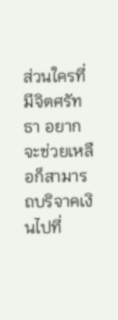ส่วนใครที่มีจิตศรัทธา อยากจะช่วยเหลือก็สามารถบริจาคเงินไปที่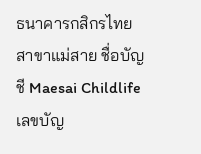ธนาคารกสิกรไทย สาขาแม่สาย ชื่อบัญชี Maesai Childlife เลขบัญ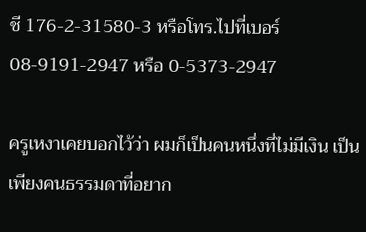ชี 176-2-31580-3 หรือโทร.ไปที่เบอร์ 08-9191-2947 หรือ 0-5373-2947

ครูเหงาเคยบอกไว้ว่า ผมก็เป็นคนหนึ่งที่ไม่มีเงิน เป็นเพียงคนธรรมดาที่อยาก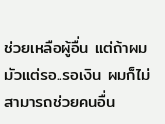ช่วยเหลือผู้อื่น แต่ถ้าผมมัวแต่รอ..รอเงิน ผมก็ไม่สามารถช่วยคนอื่น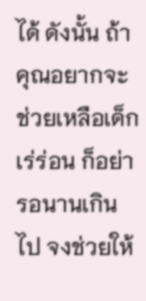ได้ ดังนั้น ถ้าคุณอยากจะช่วยเหลือเด็กเร่ร่อน ก็อย่ารอนานเกินไป จงช่วยให้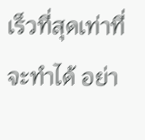เร็วที่สุดเท่าที่จะทำได้ อย่า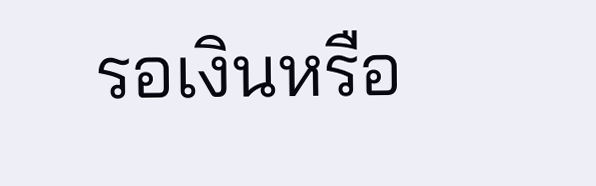รอเงินหรือ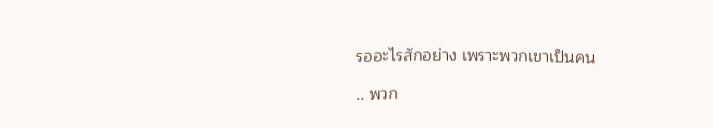รออะไรสักอย่าง เพราะพวกเขาเป็นคน

.. พวก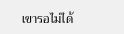เขารอไม่ได้